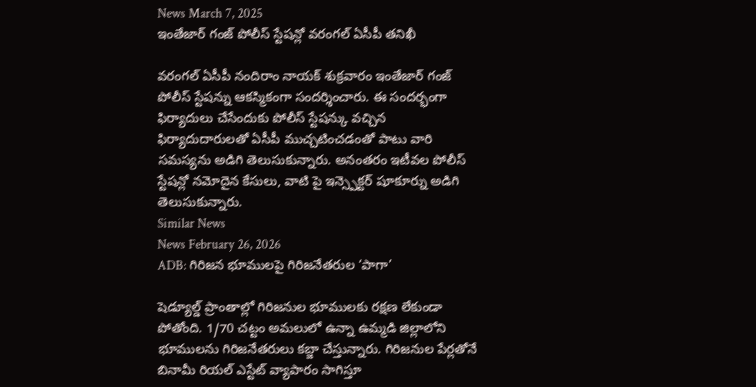News March 7, 2025
ఇంతేజార్ గంజ్ పోలీస్ స్టేషన్లో వరంగల్ ఏసీపీ తనిఖీ

వరంగల్ ఏసీపీ నందిరాం నాయక్ శుక్రవారం ఇంతేజార్ గంజ్ పోలీస్ స్టేషన్ను ఆకస్మికంగా సందర్శించారు. ఈ సందర్భంగా ఫిర్యాదులు చేసేందుకు పోలీస్ స్టేషన్కు వచ్చిన ఫిర్యాదుదారులతో ఏసీపీ ముచ్చటించడంతో పాటు వారి సమస్యను అడిగి తెలుసుకున్నారు. అనంతరం ఇటీవల పోలీస్ స్టేషన్లో నమోదైన కేసులు, వాటి పై ఇన్స్పెక్టర్ షూకూర్ను అడిగి తెలుసుకున్నారు.
Similar News
News February 26, 2026
ADB: గిరిజన భూములపై గిరిజనేతరుల ‘పాగా’

షెడ్యూల్డ్ ప్రాంతాల్లో గిరిజనుల భూములకు రక్షణ లేకుండా పోతోంది. 1/70 చట్టం అమలులో ఉన్నా ఉమ్మడి జిల్లాలోని భూములను గిరిజనేతరులు కబ్జా చేస్తున్నారు. గిరిజనుల పేర్లతోనే బినామీ రియల్ ఎస్టేట్ వ్యాపారం సాగిస్తూ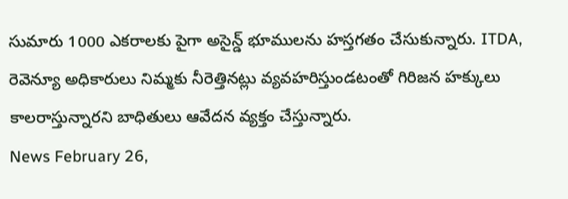సుమారు 1000 ఎకరాలకు పైగా అసైన్డ్ భూములను హస్తగతం చేసుకున్నారు. ITDA, రెవెన్యూ అధికారులు నిమ్మకు నీరెత్తినట్లు వ్యవహరిస్తుండటంతో గిరిజన హక్కులు కాలరాస్తున్నారని బాధితులు ఆవేదన వ్యక్తం చేస్తున్నారు.
News February 26,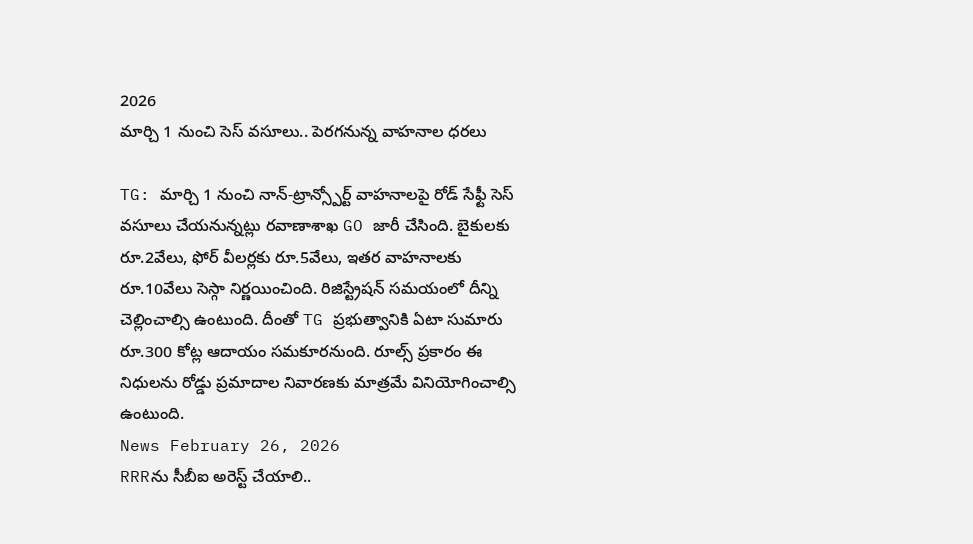2026
మార్చి 1 నుంచి సెస్ వసూలు.. పెరగనున్న వాహనాల ధరలు

TG: మార్చి 1 నుంచి నాన్-ట్రాన్స్పోర్ట్ వాహనాలపై రోడ్ సేఫ్టీ సెస్ వసూలు చేయనున్నట్లు రవాణాశాఖ GO జారీ చేసింది. బైకులకు రూ.2వేలు, ఫోర్ వీలర్లకు రూ.5వేలు, ఇతర వాహనాలకు రూ.10వేలు సెస్గా నిర్ణయించింది. రిజిస్ట్రేషన్ సమయంలో దీన్ని చెల్లించాల్సి ఉంటుంది. దీంతో TG ప్రభుత్వానికి ఏటా సుమారు రూ.300 కోట్ల ఆదాయం సమకూరనుంది. రూల్స్ ప్రకారం ఈ నిధులను రోడ్డు ప్రమాదాల నివారణకు మాత్రమే వినియోగించాల్సి ఉంటుంది.
News February 26, 2026
RRRను సీబీఐ అరెస్ట్ చేయాలి..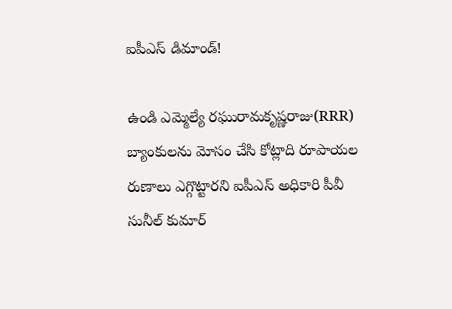ఐపీఎస్ డిమాండ్!

ఉండి ఎమ్మెల్యే రఘురామకృష్ణరాజు(RRR) బ్యాంకులను మోసం చేసి కోట్లాది రూపాయల రుణాలు ఎగ్గొట్టారని ఐపీఎస్ అధికారి పీవీ సునీల్ కుమార్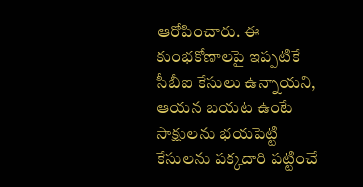ఆరోపించారు. ఈ కుంభకోణాలపై ఇప్పటికే సీబీఐ కేసులు ఉన్నాయని, ఆయన బయట ఉంటే సాక్షులను భయపెట్టి కేసులను పక్కదారి పట్టించే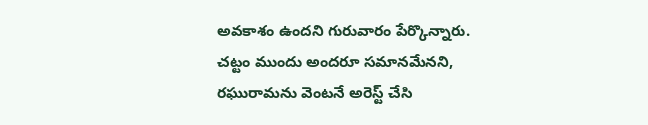అవకాశం ఉందని గురువారం పేర్కొన్నారు. చట్టం ముందు అందరూ సమానమేనని, రఘురామను వెంటనే అరెస్ట్ చేసి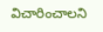విచారించాలని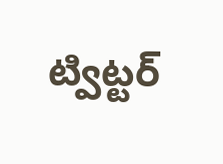ట్విట్టర్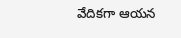వేదికగా ఆయన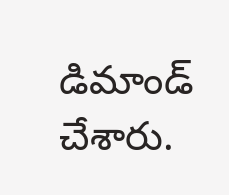డిమాండ్ చేశారు.